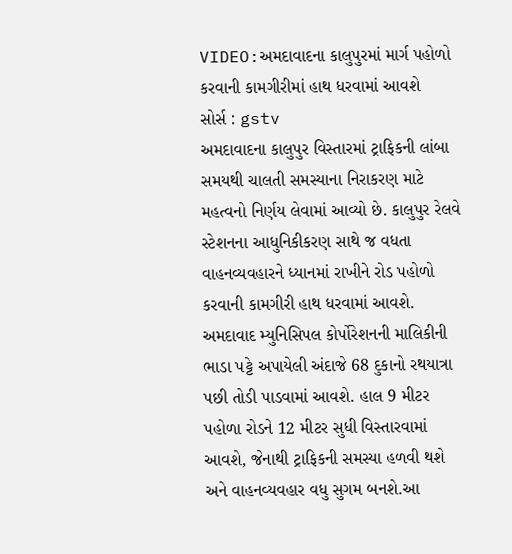VIDEO:અમદાવાદના કાલુપુરમાં માર્ગ પહોળો કરવાની કામગીરીમાં હાથ ધરવામાં આવશે
સોર્સ : gstv
અમદાવાદના કાલુપુર વિસ્તારમાં ટ્રાફિકની લાંબા સમયથી ચાલતી સમસ્યાના નિરાકરણ માટે મહત્વનો નિર્ણય લેવામાં આવ્યો છે. કાલુપુર રેલવે સ્ટેશનના આધુનિકીકરણ સાથે જ વધતા વાહનવ્યવહારને ધ્યાનમાં રાખીને રોડ પહોળો કરવાની કામગીરી હાથ ધરવામાં આવશે. અમદાવાદ મ્યુનિસિપલ કોર્પોરેશનની માલિકીની ભાડા પટ્ટે અપાયેલી અંદાજે 68 દુકાનો રથયાત્રા પછી તોડી પાડવામાં આવશે. હાલ 9 મીટર પહોળા રોડને 12 મીટર સુધી વિસ્તારવામાં આવશે, જેનાથી ટ્રાફિકની સમસ્યા હળવી થશે અને વાહનવ્યવહાર વધુ સુગમ બનશે.આ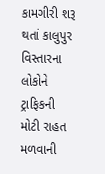કામગીરી શરૂ થતાં કાલુપુર વિસ્તારના લોકોને ટ્રાફિકની મોટી રાહત મળવાની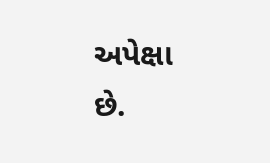અપેક્ષા છે.